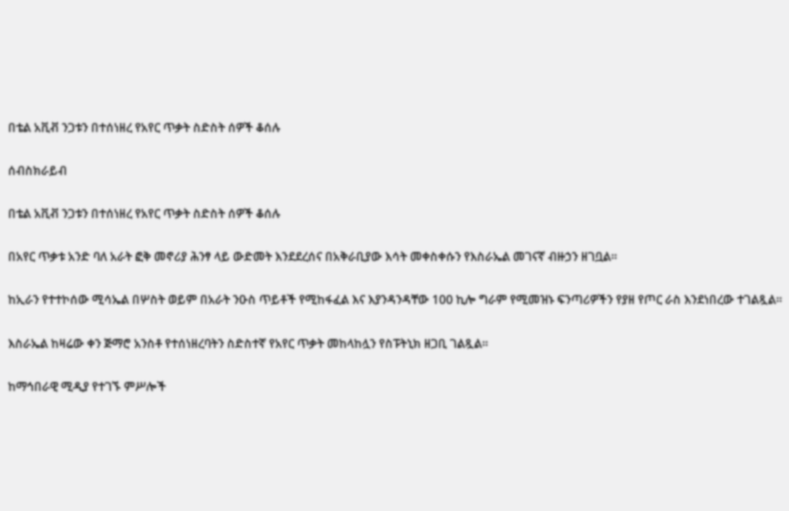በቴል አቪቭ ንጋቱን በተሰነዘረ የአየር ጥቃት ስድስት ሰዎች ቆሰሉ

ሰብስክራይብ

በቴል አቪቭ ንጋቱን በተሰነዘረ የአየር ጥቃት ስድስት ሰዎች ቆሰሉ

በአየር ጥቃቱ አንድ ባለ አራት ፎቅ መኖሪያ ሕንፃ ላይ ውድመት እንደደረሰና በአቅራቢያው እሳት መቀስቀሱን የእስራኤል መገናኛ ብዙኃን ዘገቧል።

ከኢራን የተተኮሰው ሚሳኤል በሦስት ወይም በአራት ንዑስ ጥይቶች የሚከፋፈል እና እያንዳንዳቸው 100 ኪሎ ግራም የሚመዝኑ ፍንጣሪዎችን የያዘ የጦር ራስ እንደነበረው ተገልጿል።

እስራኤል ከዛሬው ቀን ጅማሮ አንስቶ የተሰነዘረባትን ስድስተኛ የአየር ጥቃት መከላከሏን የስፑትኒክ ዘጋቢ ገልጿል።

ከማኅበራዊ ሚዲያ የተገኙ ምሥሎች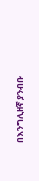በእንግሊዘኛ ያንብቡ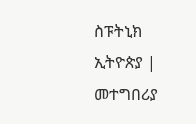ስፑትኒክ ኢትዮጵያ | መተግበሪያ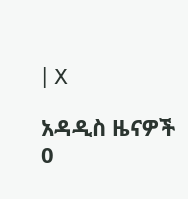| X

አዳዲስ ዜናዎች
0